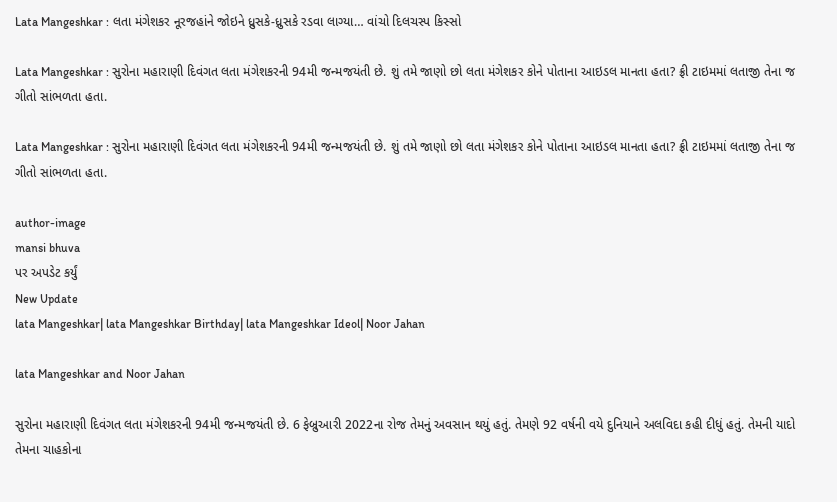Lata Mangeshkar : લતા મંગેશકર નૂરજહાંને જોઇને ધ્રુસકે-ધ્રુસકે રડવા લાગ્યા… વાંચો દિલચસ્પ કિસ્સો

Lata Mangeshkar : સુરોના મહારાણી દિવંગત લતા મંગેશકરની 94મી જન્મજયંતી છે. શું તમે જાણો છો લતા મંગેશકર કોને પોતાના આઇડલ માનતા હતા? ફ્રી ટાઇમમાં લતાજી તેના જ ગીતો સાંભળતા હતા.

Lata Mangeshkar : સુરોના મહારાણી દિવંગત લતા મંગેશકરની 94મી જન્મજયંતી છે. શું તમે જાણો છો લતા મંગેશકર કોને પોતાના આઇડલ માનતા હતા? ફ્રી ટાઇમમાં લતાજી તેના જ ગીતો સાંભળતા હતા.

author-image
mansi bhuva
પર અપડેટ કર્યું
New Update
lata Mangeshkar| lata Mangeshkar Birthday| lata Mangeshkar Ideol| Noor Jahan

lata Mangeshkar and Noor Jahan

સુરોના મહારાણી દિવંગત લતા મંગેશકરની 94મી જન્મજયંતી છે. 6 ફેબ્રુઆરી 2022ના રોજ તેમનું અવસાન થયું હતું. તેમણે 92 વર્ષની વયે દુનિયાને અલવિદા કહી દીધું હતું. તેમની યાદો તેમના ચાહકોના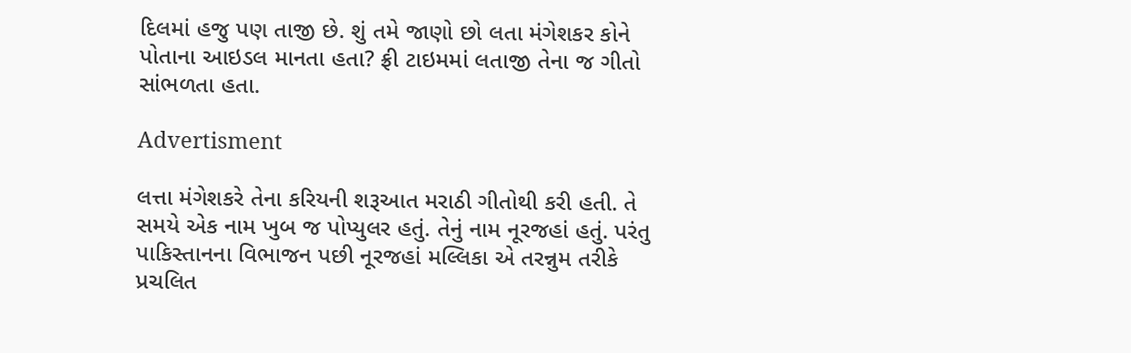દિલમાં હજુ પણ તાજી છે. શું તમે જાણો છો લતા મંગેશકર કોને પોતાના આઇડલ માનતા હતા? ફ્રી ટાઇમમાં લતાજી તેના જ ગીતો સાંભળતા હતા.

Advertisment

લત્તા મંગેશકરે તેના કરિયની શરૂઆત મરાઠી ગીતોથી કરી હતી. તે સમયે એક નામ ખુબ જ પોપ્યુલર હતું. તેનું નામ નૂરજહાં હતું. પરંતુ પાકિસ્તાનના વિભાજન પછી નૂરજહાં મલ્લિકા એ તરન્નુમ તરીકે પ્રચલિત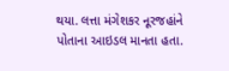થયા. લત્તા મંગેશકર નૂરજહાંને પોતાના આઇડલ માનતા હતા.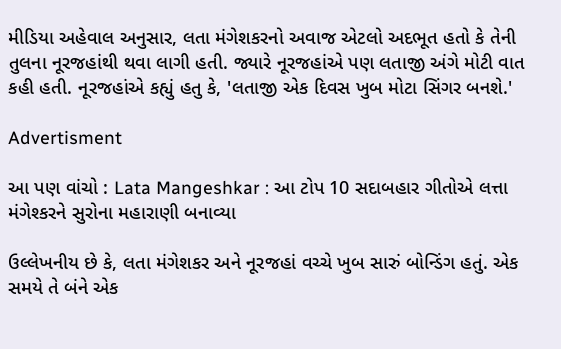મીડિયા અહેવાલ અનુસાર, લતા મંગેશકરનો અવાજ એટલો અદભૂત હતો કે તેની તુલના નૂરજહાંથી થવા લાગી હતી. જ્યારે નૂરજહાંએ પણ લતાજી અંગે મોટી વાત કહી હતી. નૂરજહાંએ કહ્યું હતુ કે, 'લતાજી એક દિવસ ખુબ મોટા સિંગર બનશે.'

Advertisment

આ પણ વાંચો : Lata Mangeshkar : આ ટોપ 10 સદાબહાર ગીતોએ લત્તા મંગેશ્કરને સુરોના મહારાણી બનાવ્યા

ઉલ્લેખનીય છે કે, લતા મંગેશકર અને નૂરજહાં વચ્ચે ખુબ સારું બોન્ડિંગ હતું. એક સમયે તે બંને એક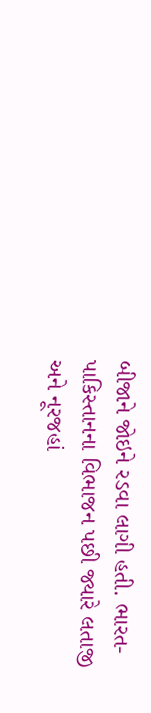બીજાને જોઇને રડવા લાગી હતી. ભારત-પાકિસ્તાનના વિભાજન પછી જ્યારે લતાજી અને નૂરજહાં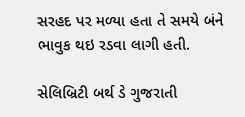સરહદ પર મળ્યા હતા તે સમયે બંને ભાવુક થઇ રડવા લાગી હતી.

સેલિબ્રિટી બર્થ ડે ગુજરાતી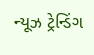ન્યૂઝ ટ્રેન્ડિંગ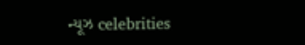ન્યૂઝ celebrities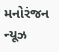મનોરંજન ન્યૂઝ